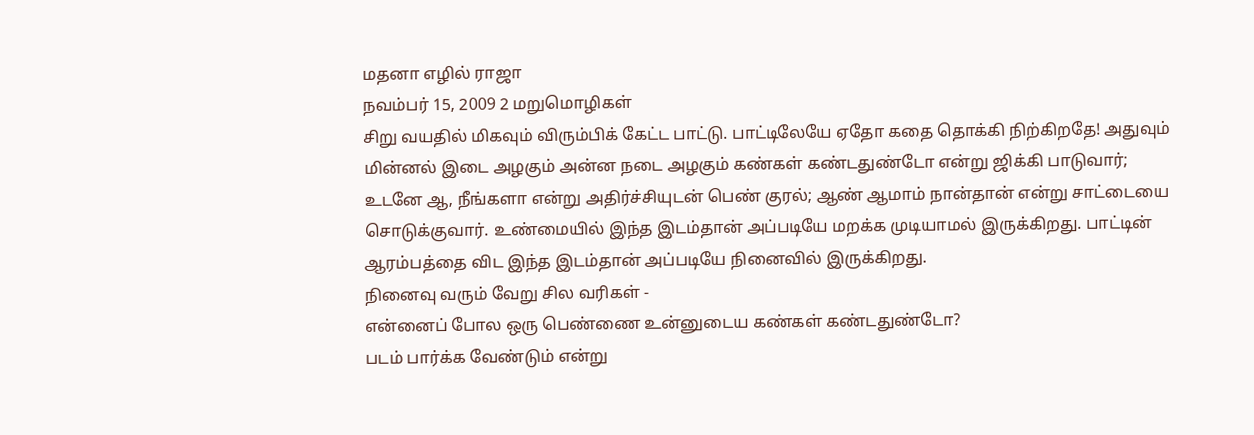மதனா எழில் ராஜா
நவம்பர் 15, 2009 2 மறுமொழிகள்
சிறு வயதில் மிகவும் விரும்பிக் கேட்ட பாட்டு. பாட்டிலேயே ஏதோ கதை தொக்கி நிற்கிறதே! அதுவும் மின்னல் இடை அழகும் அன்ன நடை அழகும் கண்கள் கண்டதுண்டோ என்று ஜிக்கி பாடுவார்; உடனே ஆ, நீங்களா என்று அதிர்ச்சியுடன் பெண் குரல்; ஆண் ஆமாம் நான்தான் என்று சாட்டையை சொடுக்குவார். உண்மையில் இந்த இடம்தான் அப்படியே மறக்க முடியாமல் இருக்கிறது. பாட்டின் ஆரம்பத்தை விட இந்த இடம்தான் அப்படியே நினைவில் இருக்கிறது.
நினைவு வரும் வேறு சில வரிகள் -
என்னைப் போல ஒரு பெண்ணை உன்னுடைய கண்கள் கண்டதுண்டோ?
படம் பார்க்க வேண்டும் என்று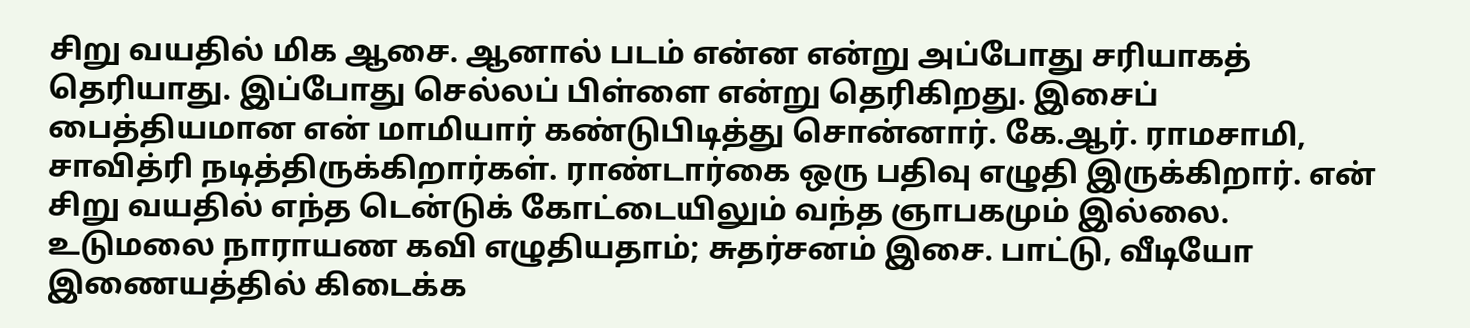சிறு வயதில் மிக ஆசை. ஆனால் படம் என்ன என்று அப்போது சரியாகத் தெரியாது. இப்போது செல்லப் பிள்ளை என்று தெரிகிறது. இசைப் பைத்தியமான என் மாமியார் கண்டுபிடித்து சொன்னார். கே.ஆர். ராமசாமி, சாவித்ரி நடித்திருக்கிறார்கள். ராண்டார்கை ஒரு பதிவு எழுதி இருக்கிறார். என் சிறு வயதில் எந்த டென்டுக் கோட்டையிலும் வந்த ஞாபகமும் இல்லை. உடுமலை நாராயண கவி எழுதியதாம்; சுதர்சனம் இசை. பாட்டு, வீடியோ இணையத்தில் கிடைக்க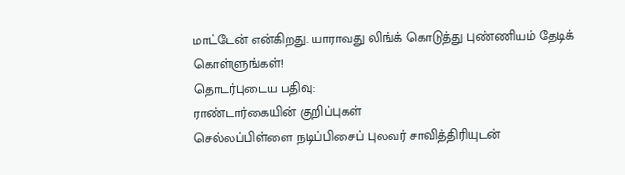மாட்டேன் என்கிறது. யாராவது லிங்க் கொடுத்து புண்ணியம் தேடிக் கொள்ளுங்கள்!
தொடர்புடைய பதிவு:
ராண்டார்கையின் குறிப்புகள்
செல்லப்பிள்ளை நடிப்பிசைப் புலவர் சாவித்திரியுடன்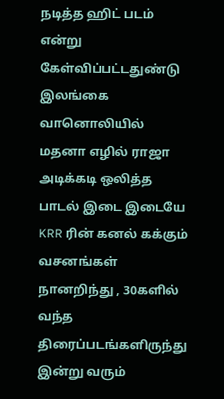நடித்த ஹிட் படம் என்று கேள்விப்பட்டதுண்டு
இலங்கை வானொலியில் மதனா எழில் ராஜா அடிக்கடி ஒலித்த பாடல் இடை இடையே KRR ரின் கனல் கக்கும் வசனங்கள்
நானறிந்து , 30களில் வந்த திரைப்படங்களிருந்து இன்று வரும்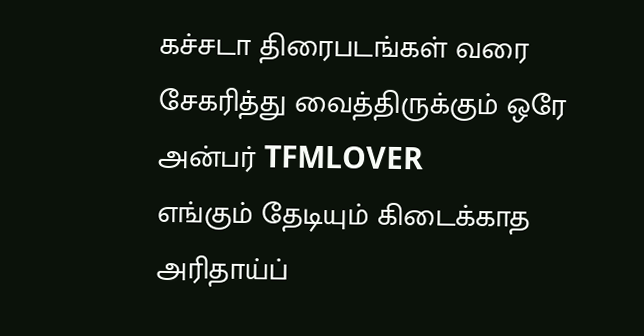கச்சடா திரைபடங்கள் வரை சேகரித்து வைத்திருக்கும் ஒரே அன்பர் TFMLOVER
எங்கும் தேடியும் கிடைக்காத அரிதாய்ப்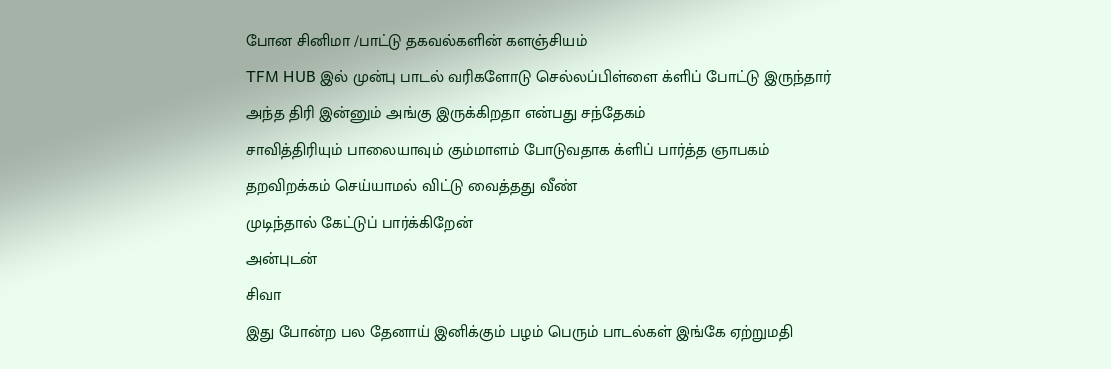போன சினிமா /பாட்டு தகவல்களின் களஞ்சியம்
TFM HUB இல் முன்பு பாடல் வரிகளோடு செல்லப்பிள்ளை க்ளிப் போட்டு இருந்தார்
அந்த திரி இன்னும் அங்கு இருக்கிறதா என்பது சந்தேகம்
சாவித்திரியும் பாலையாவும் கும்மாளம் போடுவதாக க்ளிப் பார்த்த ஞாபகம்
தறவிறக்கம் செய்யாமல் விட்டு வைத்தது வீண்
முடிந்தால் கேட்டுப் பார்க்கிறேன்
அன்புடன்
சிவா
இது போன்ற பல தேனாய் இனிக்கும் பழம் பெரும் பாடல்கள் இங்கே ஏற்றுமதி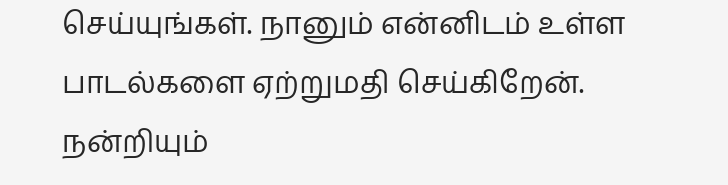செய்யுங்கள். நானும் என்னிடம் உள்ள பாடல்களை ஏற்றுமதி செய்கிறேன்.
நன்றியும்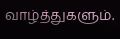வாழ்த்துகளும்.